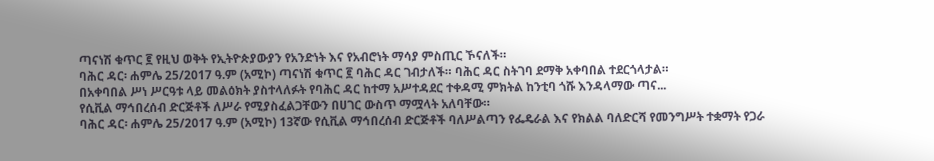ጣናነሽ ቁጥር ፪ የዚህ ወቅት የኢትዮጵያውያን የአንድነት እና የአብሮነት ማሳያ ምስጢር ኾናለች።
ባሕር ዳር፡ ሐምሌ 25/2017 ዓ.ም (አሚኮ) ጣናነሽ ቁጥር ፪ ባሕር ዳር ገብታለች። ባሕር ዳር ስትገባ ደማቅ አቀባበል ተደርጎላታል።
በአቀባበል ሥነ ሥርዓቱ ላይ መልዕክት ያስተላለፉት የባሕር ዳር ከተማ አሥተዳደር ተቀዳሚ ምክትል ከንቲባ ጎሹ እንዳላማው ጣና...
የሲቪል ማኅበረሰብ ድርጅቶች ለሥራ የሚያስፈልጋቸውን በሀገር ውስጥ ማሟላት አለባቸው።
ባሕር ዳር፡ ሐምሌ 25/2017 ዓ.ም (አሚኮ) 13ኛው የሲቪል ማኅበረሰብ ድርጅቶች ባለሥልጣን የፌዴራል እና የክልል ባለድርሻ የመንግሥት ተቋማት የጋራ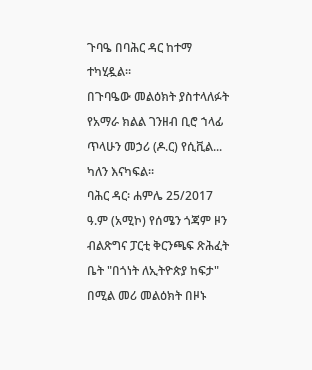ጉባዔ በባሕር ዳር ከተማ ተካሂዷል።
በጉባዔው መልዕክት ያስተላለፉት የአማራ ክልል ገንዘብ ቢሮ ኀላፊ ጥላሁን መኃሪ (ዶ.ር) የሲቪል...
ካለን እናካፍል።
ባሕር ዳር፡ ሐምሌ 25/2017 ዓ.ም (አሚኮ) የሰሜን ጎጃም ዞን ብልጽግና ፓርቲ ቅርንጫፍ ጽሕፈት ቤት "በጎነት ለኢትዮጵያ ከፍታ" በሚል መሪ መልዕክት በዞኑ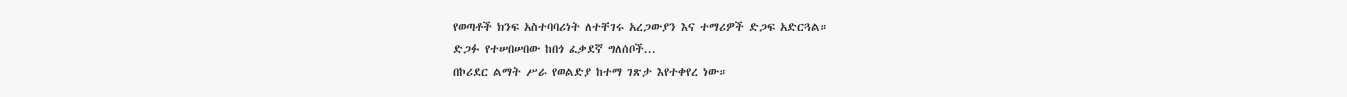የወጣቶች ክንፍ አስተባባሪነት ለተቸገሩ አረጋውያን እና ተማሪዎች ድጋፍ አድርጓል።
ድጋፉ የተሠበሠበው ከበጎ ፈቃደኛ ግለሰቦች...
በኮሪደር ልማት ሥራ የወልድያ ከተማ ገጽታ እየተቀየረ ነው።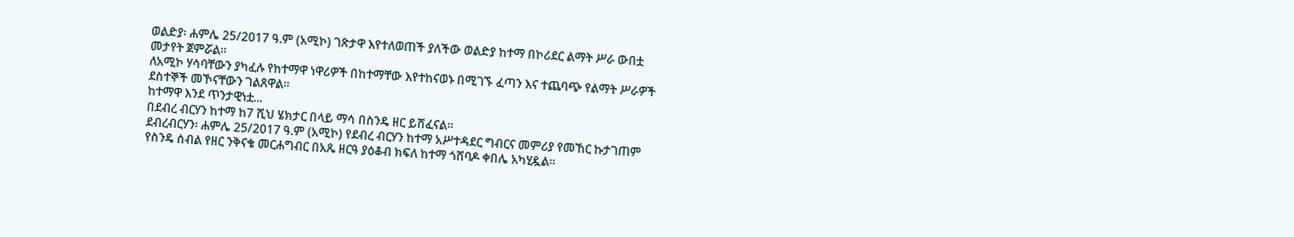ወልድያ፡ ሐምሌ 25/2017 ዓ.ም (አሚኮ) ገጽታዋ እየተለወጠች ያለችው ወልድያ ከተማ በኮሪደር ልማት ሥራ ውበቷ መታየት ጀምሯል።
ለአሚኮ ሃሳባቸውን ያካፈሉ የከተማዋ ነዋሪዎች በከተማቸው እየተከናወኑ በሚገኙ ፈጣን እና ተጨባጭ የልማት ሥራዎች ደስተኞች መኾናቸውን ገልጸዋል።
ከተማዋ እንደ ጥንታዊነቷ...
በደብረ ብርሃን ከተማ ከ7 ሺህ ሄክታር በላይ ማሳ በስንዴ ዘር ይሸፈናል።
ደብረብርሃን፡ ሐምሌ 25/2017 ዓ.ም (አሚኮ) የደብረ ብርሃን ከተማ አሥተዳደር ግብርና መምሪያ የመኸር ኩታገጠም የስንዴ ሰብል የዘር ንቅናቄ መርሐግብር በአጼ ዘርዓ ያዕቆብ ክፍለ ከተማ ጎሸባዶ ቀበሌ አካሂዷል።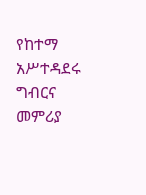የከተማ አሥተዳደሩ ግብርና መምሪያ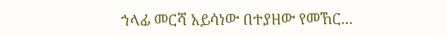ኀላፊ መርሻ አይሳነው በተያዘው የመኸር...